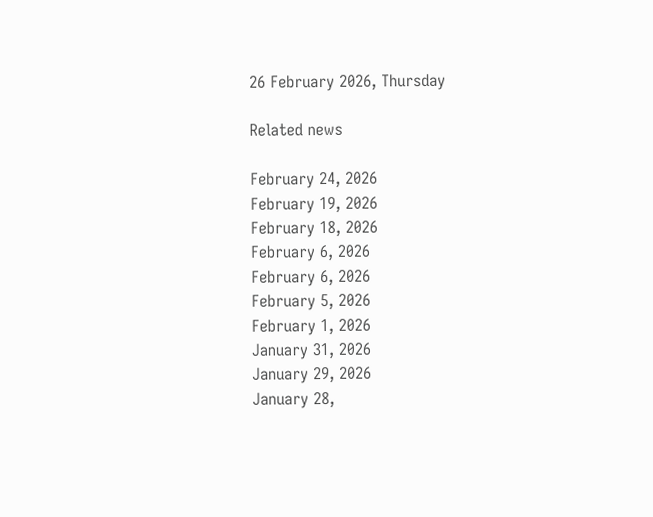26 February 2026, Thursday

Related news

February 24, 2026
February 19, 2026
February 18, 2026
February 6, 2026
February 6, 2026
February 5, 2026
February 1, 2026
January 31, 2026
January 29, 2026
January 28,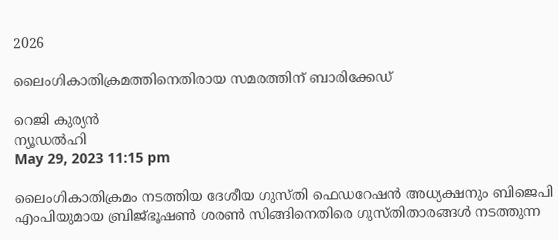2026

ലൈംഗികാതിക്രമത്തിനെതിരായ സമരത്തിന് ബാരിക്കേഡ്

റെജി കുര്യന്‍
ന്യൂഡല്‍ഹി
May 29, 2023 11:15 pm

ലൈംഗികാതിക്രമം നടത്തിയ ദേശീയ ഗുസ്തി ഫെഡറേഷന്‍ അധ്യക്ഷനും ബിജെപി എംപിയുമായ ബ്രിജ്ഭൂഷണ്‍ ശരണ്‍ സിങ്ങിനെതിരെ ഗുസ്തിതാരങ്ങള്‍ നടത്തുന്ന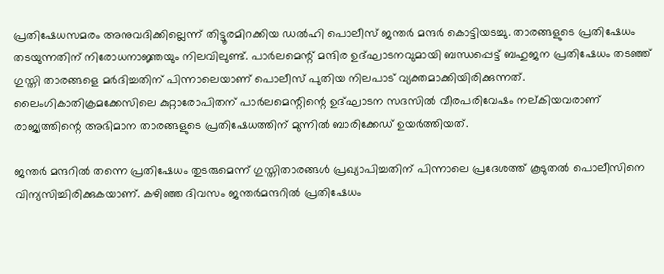പ്രതിഷേധസമരം അനുവദിക്കില്ലെന്ന് തിട്ടൂരമിറക്കിയ ഡല്‍ഹി പൊലീസ് ജന്തര്‍ മന്ദര്‍ കൊട്ടിയടച്ചു. താരങ്ങളുടെ പ്രതിഷേധം തടയുന്നതിന് നിരോധനാജ്ഞയും നിലവിലുണ്ട്. പാര്‍ലമെന്റ് മന്ദിര ഉദ്ഘാടനവുമായി ബന്ധപ്പെട്ട് ബഹുജന പ്രതിഷേധം തടഞ്ഞ് ഗുസ്തി താരങ്ങളെ മര്‍ദിച്ചതിന് പിന്നാലെയാണ് പൊലീസ് പുതിയ നിലപാട് വ്യക്തമാക്കിയിരിക്കുന്നത്. ലൈംഗികാതിക്രമക്കേസിലെ കുറ്റാരോപിതന് പാര്‍ലമെന്റിന്റെ ഉദ്ഘാടന സദസില്‍ വീരപരിവേഷം നല്കിയവരാണ് രാജ്യത്തിന്റെ അഭിമാന താരങ്ങളുടെ പ്രതിഷേധത്തിന് മുന്നില്‍ ബാരിക്കേഡ് ഉയര്‍ത്തിയത്.

ജന്തര്‍ മന്ദറില്‍ തന്നെ പ്രതിഷേധം തുടരുമെന്ന് ഗുസ്തിതാരങ്ങള്‍ പ്രഖ്യാപിച്ചതിന് പിന്നാലെ പ്രദേശത്ത് കൂടുതല്‍ പൊലീസിനെ വിന്യസിച്ചിരിക്കുകയാണ്. കഴിഞ്ഞ ദിവസം ജന്തര്‍മന്ദറില്‍ പ്രതിഷേധം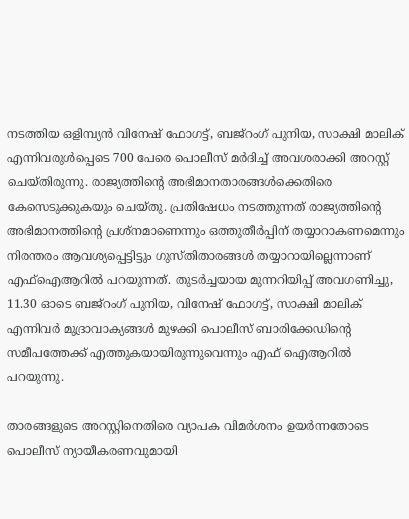നടത്തിയ ഒളിമ്പ്യന്‍ വിനേഷ് ഫോഗട്ട്, ബജ്‌റംഗ് പുനിയ, സാക്ഷി മാലിക് എന്നിവരുള്‍പ്പെടെ 700 പേരെ പൊലീസ് മര്‍ദിച്ച് അവശരാക്കി അറസ്റ്റ് ചെയ്തിരുന്നു. രാജ്യത്തിന്റെ അഭിമാനതാരങ്ങള്‍ക്കെതിരെ കേസെടുക്കുകയും ചെയ്തു. പ്രതിഷേധം നടത്തുന്നത് രാജ്യത്തിന്റെ അഭിമാനത്തിന്റെ പ്രശ്നമാണെന്നും ഒത്തുതീര്‍പ്പിന് തയ്യാറാകണമെന്നും നിരന്തരം ആവശ്യപ്പെട്ടിട്ടും ഗുസ്തിതാരങ്ങള്‍ തയ്യാറായില്ലെന്നാണ് എഫ്ഐആറില്‍ പറയുന്നത്. തുടര്‍ച്ചയായ മുന്നറിയിപ്പ് അവഗണിച്ചു, 11.30 ഓടെ ബജ്റംഗ് പുനിയ, വിനേഷ് ഫോഗട്ട്, സാക്ഷി മാലിക് എന്നിവര്‍ മുദ്രാവാക്യങ്ങള്‍ മുഴക്കി പൊലീസ് ബാരിക്കേഡിന്റെ സമീപത്തേക്ക് എത്തുകയായിരുന്നുവെന്നും എഫ് ഐആറില്‍ പറയുന്നു.

താരങ്ങളുടെ അറസ്റ്റിനെതിരെ വ്യാപക വിമര്‍ശനം ഉയര്‍ന്നതോടെ പൊലീസ് ന്യായീകരണവുമായി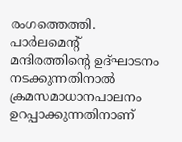രംഗത്തെത്തി. പാര്‍ലമെന്റ് മന്ദിരത്തിന്റെ ഉദ്ഘാടനം നടക്കുന്നതിനാല്‍ ക്രമസമാധാനപാലനം ഉറപ്പാക്കുന്നതിനാണ്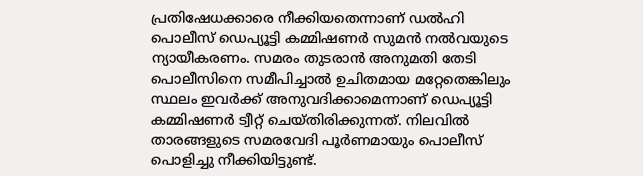പ്രതിഷേധക്കാരെ നീക്കിയതെന്നാണ് ഡല്‍ഹി പൊലീസ് ഡെപ്യൂട്ടി കമ്മിഷണര്‍ സുമന്‍ നല്‍വയുടെ ന്യായീകരണം. സമരം തുടരാന്‍ അനുമതി തേടി പൊലീസിനെ സമീപിച്ചാല്‍ ഉചിതമായ മറ്റേതെങ്കിലും സ്ഥലം ഇവര്‍ക്ക് അനുവദിക്കാമെന്നാണ് ഡെപ്യൂട്ടി കമ്മിഷണര്‍ ട്വീറ്റ് ചെയ്തിരിക്കുന്നത്. നിലവില്‍ താരങ്ങളുടെ സമരവേദി പൂര്‍ണമായും പൊലീസ് പൊളിച്ചു നീക്കിയിട്ടുണ്ട്.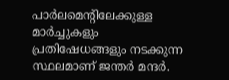പാര്‍ലമെന്റിലേക്കുള്ള മാര്‍ച്ചുകളും പ്രതിഷേധങ്ങളും നടക്കുന്ന സ്ഥലമാണ് ജന്തര്‍ മന്ദര്‍.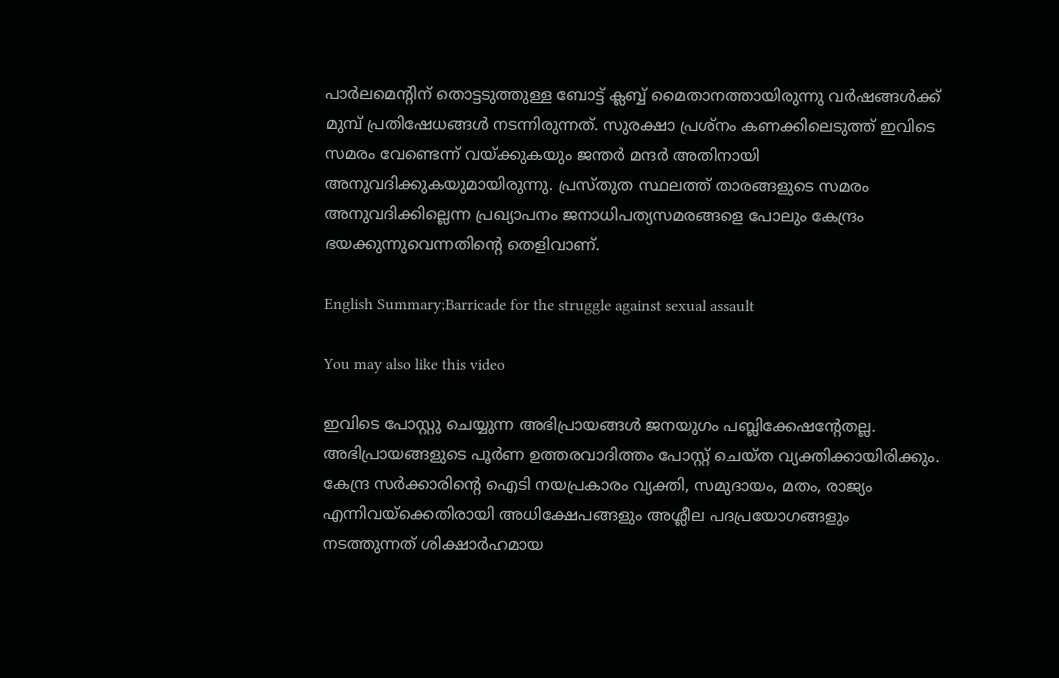പാര്‍ലമെന്റിന് തൊട്ടടുത്തുള്ള ബോട്ട് ക്ലബ്ബ് മൈതാനത്തായിരുന്നു വര്‍ഷങ്ങള്‍ക്ക് മുമ്പ് പ്രതിഷേധങ്ങള്‍ നടന്നിരുന്നത്. സുരക്ഷാ പ്രശ്നം കണക്കിലെടുത്ത് ഇവിടെ സമരം വേണ്ടെന്ന് വയ്ക്കുകയും ജന്തര്‍ മന്ദര്‍ അതിനായി അനുവദിക്കുകയുമായിരുന്നു. പ്രസ്തുത സ്ഥലത്ത് താരങ്ങളുടെ സമരം അനുവദിക്കില്ലെന്ന പ്രഖ്യാപനം ജനാധിപത്യസമരങ്ങളെ പോലും കേന്ദ്രം ഭയക്കുന്നുവെന്നതിന്റെ തെളിവാണ്.

English Summary;Barricade for the struggle against sexual assault

You may also like this video

ഇവിടെ പോസ്റ്റു ചെയ്യുന്ന അഭിപ്രായങ്ങള്‍ ജനയുഗം പബ്ലിക്കേഷന്റേതല്ല. അഭിപ്രായങ്ങളുടെ പൂര്‍ണ ഉത്തരവാദിത്തം പോസ്റ്റ് ചെയ്ത വ്യക്തിക്കായിരിക്കും. കേന്ദ്ര സര്‍ക്കാരിന്റെ ഐടി നയപ്രകാരം വ്യക്തി, സമുദായം, മതം, രാജ്യം എന്നിവയ്‌ക്കെതിരായി അധിക്ഷേപങ്ങളും അശ്ലീല പദപ്രയോഗങ്ങളും നടത്തുന്നത് ശിക്ഷാര്‍ഹമായ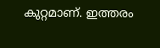കുറ്റമാണ്. ഇത്തരം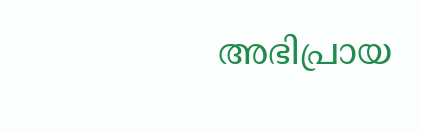അഭിപ്രായ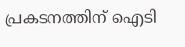പ്രകടനത്തിന് ഐടി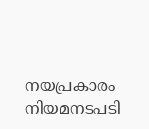നയപ്രകാരം നിയമനടപടി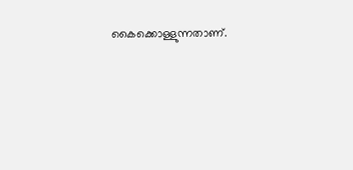കൈക്കൊള്ളുന്നതാണ്.